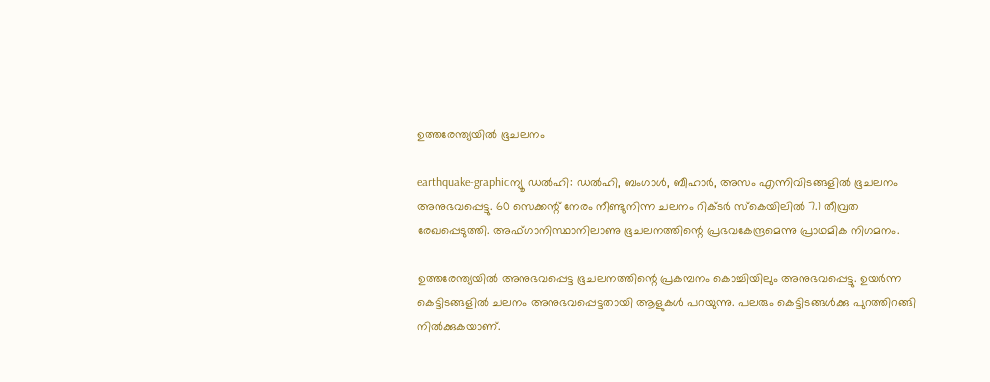ഉത്തരേന്ത്യയില്‍ ഭൂചലനം

earthquake-graphicന്യൂ ഡല്‍ഹി: ഡല്‍ഹി, ബംഗാള്‍, ബീഹാര്‍, അസം എന്നിവിടങ്ങളില്‍ ഭൂചലനം അനുഭവപ്പെട്ടു. 60 സെക്കന്റ് നേരം നീണ്ടുനിന്ന ചലനം റിക്ടര്‍ സ്‌കെയിലില്‍ 7.1 തീവ്രത രേഖപ്പെടുത്തി. അഫ്ഗാനിസ്ഥാനിലാണു ഭൂചലനത്തിന്റെ പ്രഭവകേന്ദ്രമെന്നു പ്രാഥമിക നിഗമനം.

ഉത്തരേന്ത്യയില്‍ അനുഭവപ്പെട്ട ഭൂചലനത്തിന്റെ പ്രകമ്പനം കൊച്ചിയിലും അനുഭവപ്പെട്ടു. ഉയര്‍ന്ന കെട്ടിടങ്ങളില്‍ ചലനം അനുഭവപ്പെട്ടതായി ആളുകള്‍ പറയുന്നു. പലരും കെട്ടിടങ്ങള്‍ക്കു പുറത്തിറങ്ങി നില്‍ക്കുകയാണ്.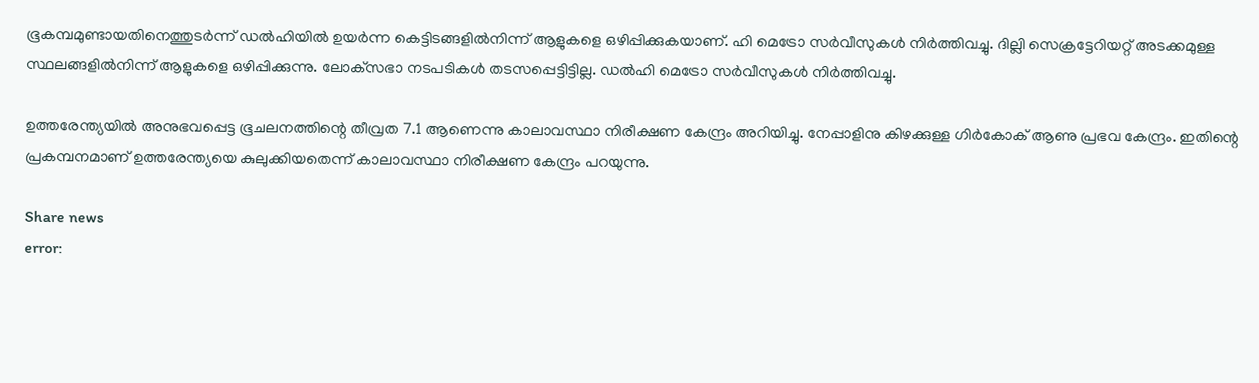ഭൂകമ്പമുണ്ടായതിനെത്തുടര്‍ന്ന് ഡല്‍ഹിയില്‍ ഉയര്‍ന്ന കെട്ടിടങ്ങളില്‍നിന്ന് ആളുകളെ ഒഴിപ്പിക്കുകയാണ്. ഹി മെട്രോ സര്‍വീസുകള്‍ നിര്‍ത്തിവച്ചു. ദില്ലി സെക്രട്ടേറിയറ്റ് അടക്കമുള്ള സ്ഥലങ്ങളില്‍നിന്ന് ആളുകളെ ഒഴിപ്പിക്കുന്നു. ലോക്‌സഭാ നടപടികള്‍ തടസപ്പെട്ടിട്ടില്ല. ഡല്‍ഹി മെട്രോ സര്‍വീസുകള്‍ നിര്‍ത്തിവച്ചു.

ഉത്തരേന്ത്യയില്‍ അനുഭവപ്പെട്ട ഭൂചലനത്തിന്റെ തീവ്രത 7.1 ആണെന്നു കാലാവസ്ഥാ നിരീക്ഷണ കേന്ദ്രം അറിയിച്ചു. നേപ്പാളിനു കിഴക്കുള്ള ഗിര്‍കോക് ആണു പ്രഭവ കേന്ദ്രം. ഇതിന്റെ പ്രകമ്പനമാണ് ഉത്തരേന്ത്യയെ കുലുക്കിയതെന്ന് കാലാവസ്ഥാ നിരീക്ഷണ കേന്ദ്രം പറയുന്നു.

Share news
error: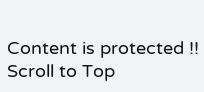Content is protected !!
Scroll to Top